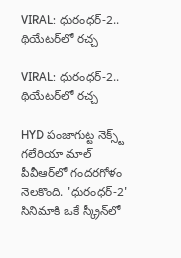VIRAL: ధురంధర్-2.. థియేటర్‌లో రచ్చ

VIRAL: ధురంధర్-2.. థియేటర్‌లో రచ్చ

HYD పంజాగుట్ట నెక్స్ట్ గలేరియా మాల్‌ పీవీఆర్‌లో గందరగోళం నెలకొంది. 'ధురంధర్-2' సినిమాకి ఒకే స్క్రీన్‌లో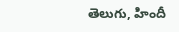తెలుగు, హిందీ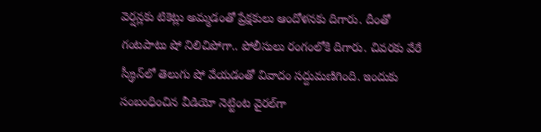వెర్షన్లకు టికెట్లు అమ్మడంతో ప్రేక్షకులు ఆందోళనకు దిగారు. దీంతో గంటపాటు షో నిలిచిపోగా.. పోలీసులు రంగంలోకి దిగారు. చివరకు వేరే స్క్రీన్‌లో తెలుగు షో వేయడంతో వివాదం సద్దుమణిగింది. ఇందుకు సంబంధించిన వీడియో నెట్టింట వైరల్‌గా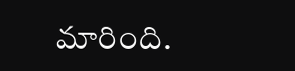మారింది.